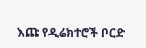እጩ የዲሬክተሮች ቦርድ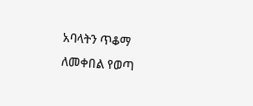አባላትን ጥቆማ ለመቀበል የወጣ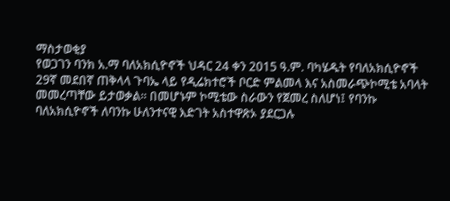ማስታወቂያ
የወጋገን ባንክ አ.ማ ባለአክሲዮኖች ህዳር 24 ቀን 2015 ዓ.ም. ባካሄዱት የባለአክሲዮኖች 29ኛ መደበኛ ጠቅላላ ጉባኤ ላይ የዲሬክተሮች ቦርድ ምልመላ እና አስመራጭኮሚቴ አባላት መመረጣቸው ይታወቃል፡፡ በመሆኑም ኮሚቴው ስራውን የጀመረ ስለሆነ፤ የባንኩ ባለአክሲዮኖች ለባንኩ ሁለንተናዊ እድገት አስተዋጽኦ ያደርጋሉ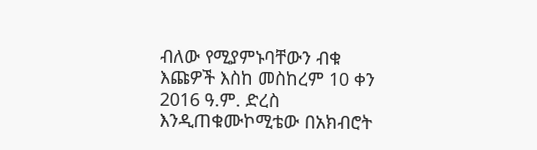ብለው የሚያምኑባቸውን ብቁ እጩዎች እስከ መስከረም 10 ቀን 2016 ዓ.ም. ድረስ እንዲጠቁሙኮሚቴው በአክብሮት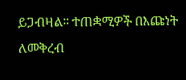ይጋብዛል፡፡ ተጠቋሚዎች በእጩነት ለመቅረብ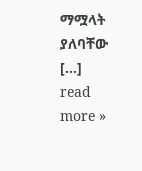ማሟላት ያለባቸው […]
read more »